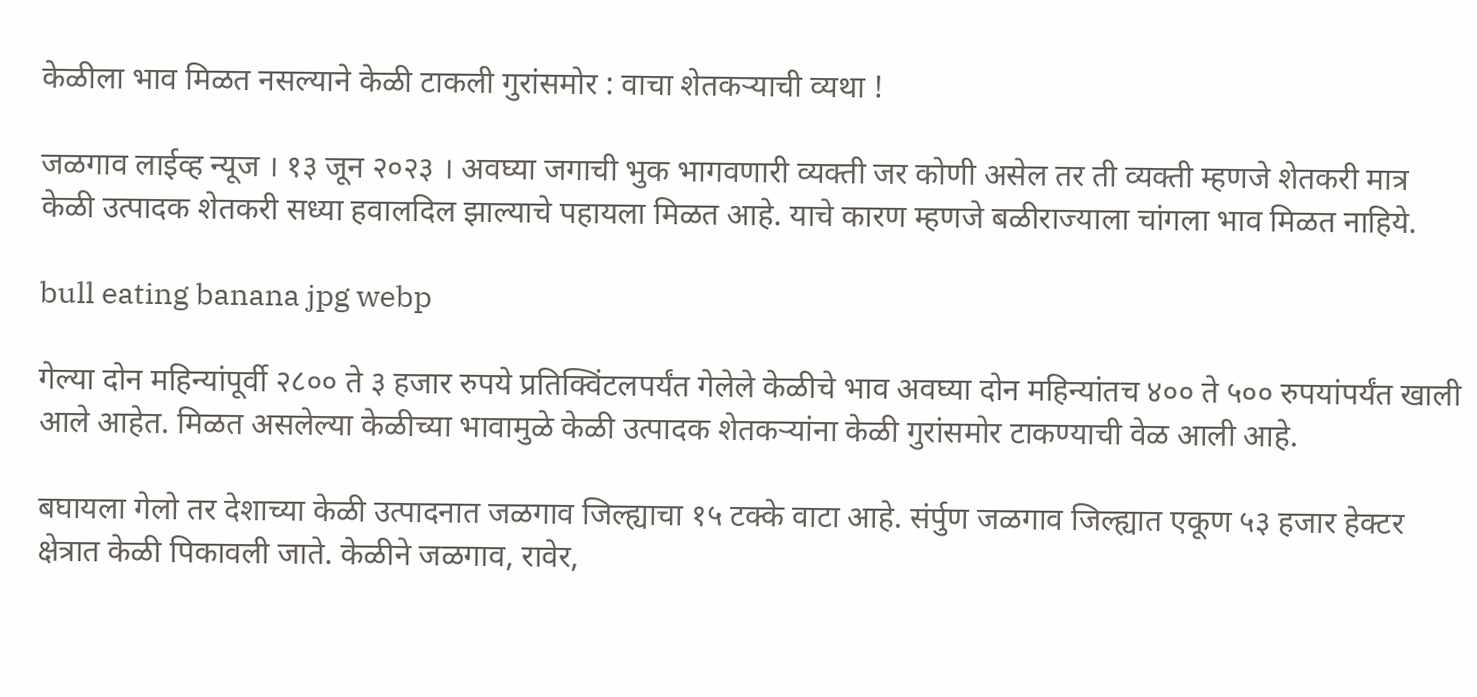केळीला भाव मिळत नसल्याने केळी टाकली गुरांसमोर : वाचा शेतकऱ्याची व्यथा !

जळगाव लाईव्ह न्यूज । १३ जून २०२३ । अवघ्या जगाची भुक भागवणारी व्यक्ती जर कोणी असेल तर ती व्यक्ती म्हणजे शेतकरी मात्र केळी उत्पादक शेतकरी सध्या हवालदिल झाल्याचे पहायला मिळत आहे. याचे कारण म्हणजे बळीराज्याला चांगला भाव मिळत नाहिये.

bull eating banana jpg webp

गेल्या दोन महिन्यांपूर्वी २८०० ते ३ हजार रुपये प्रतिक्विंटलपर्यंत गेलेले केळीचे भाव अवघ्या दोन महिन्यांतच ४०० ते ५०० रुपयांपर्यंत खाली आले आहेत. मिळत असलेल्या केळीच्या भावामुळे केळी उत्पादक शेतकऱ्यांना केळी गुरांसमोर टाकण्याची वेळ आली आहे.

बघायला गेलो तर देशाच्या केळी उत्पादनात जळगाव जिल्ह्याचा १५ टक्के वाटा आहे. संर्पुण जळगाव जिल्ह्यात एकूण ५३ हजार हेक्टर क्षेत्रात केळी पिकावली जाते. केळीने जळगाव, रावेर,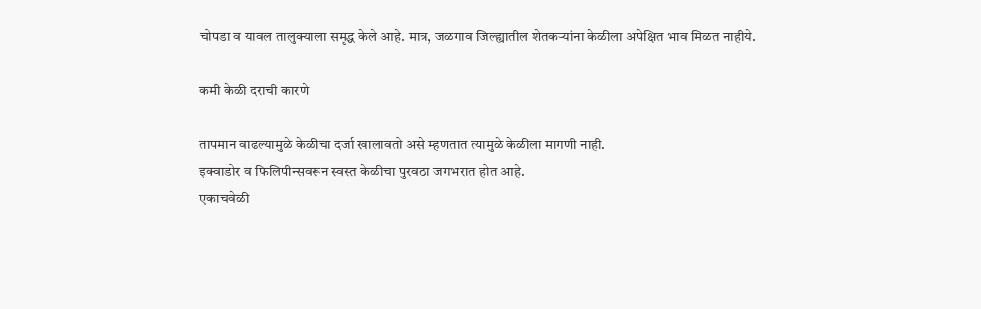चोपडा व यावल तालुक्याला समृद्ध केले आहे. मात्र, जळगाव जिल्ह्यातील शेतकऱ्यांना केळीला अपेक्षित भाव मिळत नाहीये.

कमी केळी दराची कारणे

तापमान वाढल्यामुळे केळीचा दर्जा खालावतो असे म्हणतात त्यामुळे केळीला मागणी नाही.
इक्वाडोर व फिलिपीन्सवरून स्वस्त केळीचा पुरवठा जगभरात होत आहे.
एकाचवेळी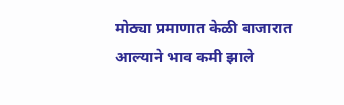मोठ्या प्रमाणात केळी बाजारात आल्याने भाव कमी झाले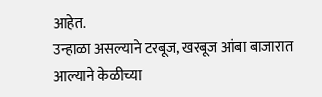आहेत.
उन्हाळा असल्याने टरबूज, खरबूज आंबा बाजारात आल्याने केळीच्या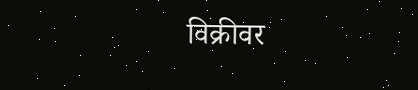विक्रीवर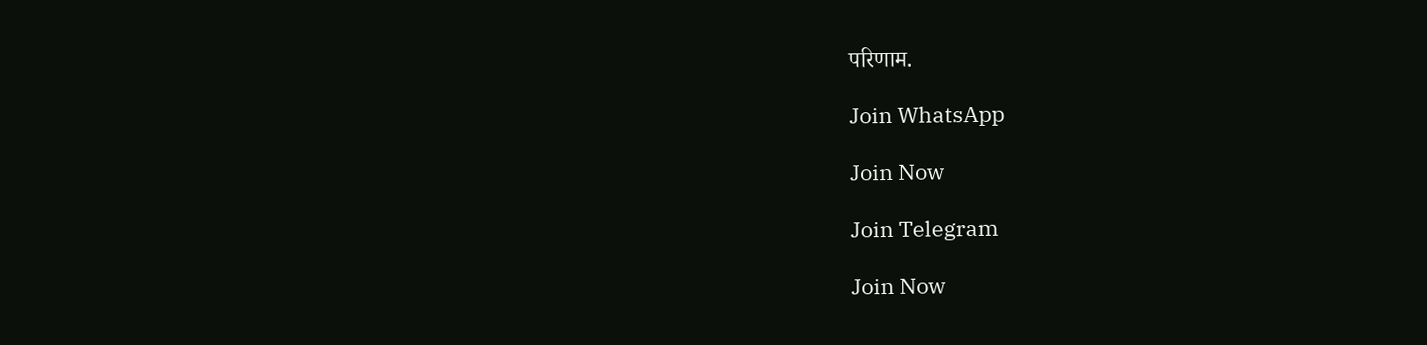परिणाम.

Join WhatsApp

Join Now

Join Telegram

Join Now